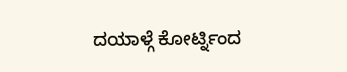ದಯಾಳ್ಗೆ ಕೋರ್ಟ್ನಿಂದ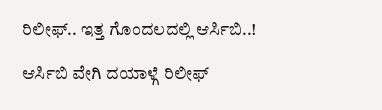ರಿಲೀಫ್.. ಇತ್ತ ಗೊಂದಲದಲ್ಲಿ ಆರ್ಸಿಬಿ..!

ಆರ್ಸಿಬಿ ವೇಗಿ ದಯಾಳ್ಗೆ ರಿಲೀಫ್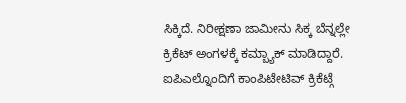ಸಿಕ್ಕಿದೆ. ನಿರೀಕ್ಷಣಾ ಜಾಮೀನು ಸಿಕ್ಕ ಬೆನ್ನಲ್ಲೇ ಕ್ರಿಕೆಟ್ ಅಂಗಳಕ್ಕೆ ಕಮ್ಬ್ಯಾಕ್ ಮಾಡಿದ್ದಾರೆ. ಐಪಿಎಲ್ನೊಂದಿಗೆ ಕಾಂಪಿಟೇಟಿವ್ ಕ್ರಿಕೆಟ್ಗೆ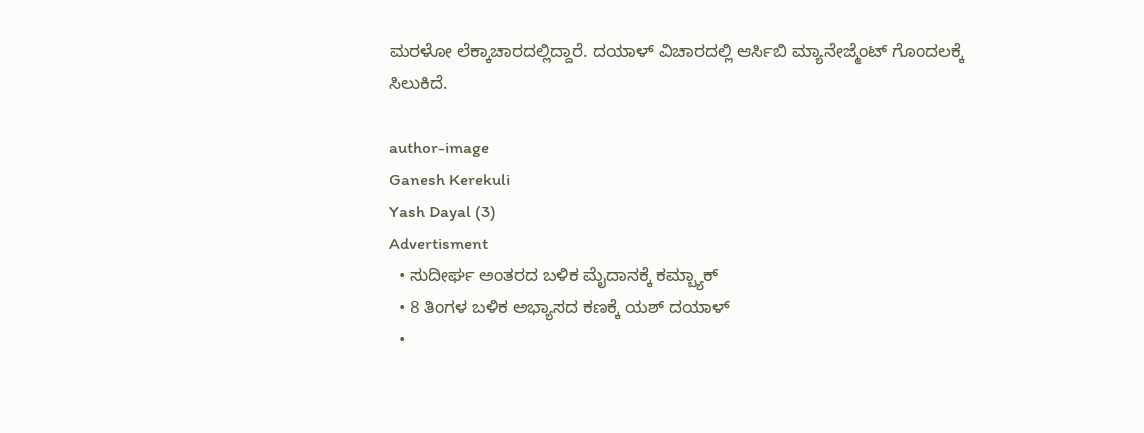ಮರಳೋ ಲೆಕ್ಕಾಚಾರದಲ್ಲಿದ್ದಾರೆ. ದಯಾಳ್ ವಿಚಾರದಲ್ಲಿ ಆರ್ಸಿಬಿ ಮ್ಯಾನೇಜ್ಮೆಂಟ್ ಗೊಂದಲಕ್ಕೆ ಸಿಲುಕಿದೆ.

author-image
Ganesh Kerekuli
Yash Dayal (3)
Advertisment
  • ಸುದೀರ್ಘ ಅಂತರದ ಬಳಿಕ ಮೈದಾನಕ್ಕೆ ಕಮ್ಬ್ಯಾಕ್
  • 8 ತಿಂಗಳ ಬಳಿಕ ಅಭ್ಯಾಸದ ಕಣಕ್ಕೆ ಯಶ್ ದಯಾಳ್
  •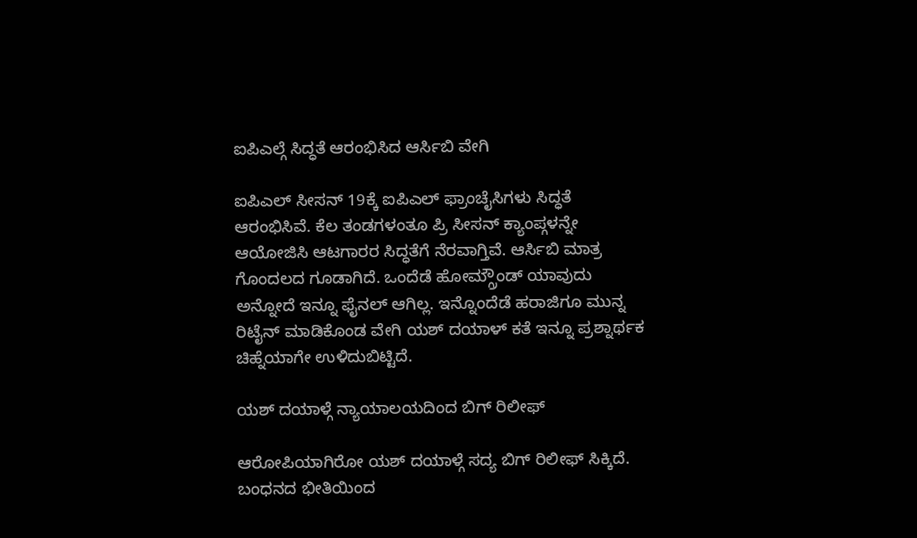ಐಪಿಎಲ್ಗೆ ಸಿದ್ಧತೆ ಆರಂಭಿಸಿದ ಆರ್ಸಿಬಿ ವೇಗಿ

ಐಪಿಎಲ್ ಸೀಸನ್ 19ಕ್ಕೆ ಐಪಿಎಲ್ ಫ್ರಾಂಚೈಸಿಗಳು ಸಿದ್ಧತೆ ಆರಂಭಿಸಿವೆ. ಕೆಲ ತಂಡಗಳಂತೂ ಪ್ರಿ ಸೀಸನ್ ಕ್ಯಾಂಪ್ಗಳನ್ನೇ ಆಯೋಜಿಸಿ ಆಟಗಾರರ ಸಿದ್ಧತೆಗೆ ನೆರವಾಗ್ತಿವೆ. ಆರ್ಸಿಬಿ ಮಾತ್ರ ಗೊಂದಲದ ಗೂಡಾಗಿದೆ. ಒಂದೆಡೆ ಹೋಮ್ಗ್ರೌಂಡ್ ಯಾವುದು ಅನ್ನೋದೆ ಇನ್ನೂ ಫೈನಲ್ ಆಗಿಲ್ಲ. ಇನ್ನೊಂದೆಡೆ ಹರಾಜಿಗೂ ಮುನ್ನ ರಿಟೈನ್ ಮಾಡಿಕೊಂಡ ವೇಗಿ ಯಶ್ ದಯಾಳ್ ಕತೆ ಇನ್ನೂ ಪ್ರಶ್ನಾರ್ಥಕ ಚಿಹ್ನೆಯಾಗೇ ಉಳಿದುಬಿಟ್ಟಿದೆ.

ಯಶ್ ದಯಾಳ್ಗೆ ನ್ಯಾಯಾಲಯದಿಂದ ಬಿಗ್ ರಿಲೀಫ್

ಆರೋಪಿಯಾಗಿರೋ ಯಶ್ ದಯಾಳ್ಗೆ ಸದ್ಯ ಬಿಗ್ ರಿಲೀಫ್ ಸಿಕ್ಕಿದೆ. ಬಂಧನದ ಭೀತಿಯಿಂದ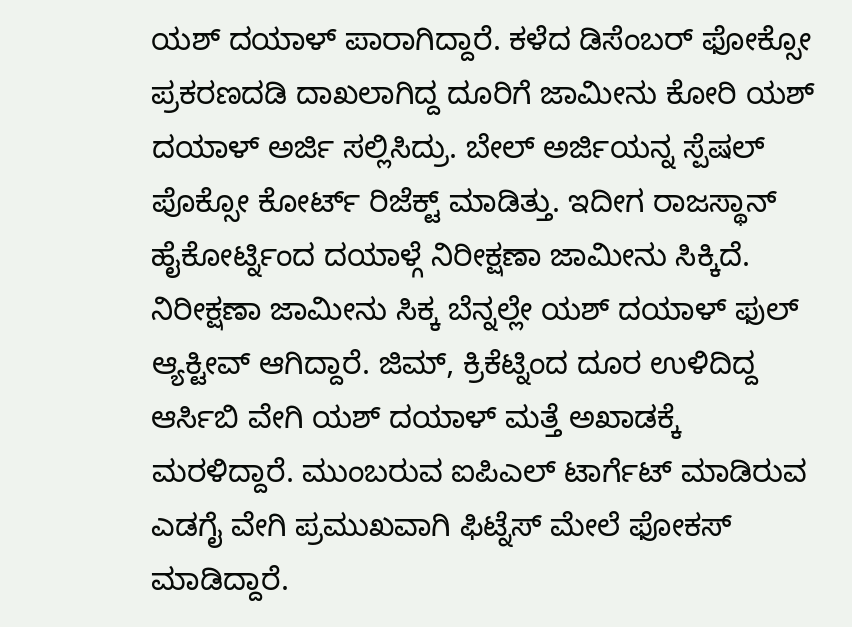ಯಶ್ ದಯಾಳ್ ಪಾರಾಗಿದ್ದಾರೆ. ಕಳೆದ ಡಿಸೆಂಬರ್ ಫೋಕ್ಸೋ ಪ್ರಕರಣದಡಿ ದಾಖಲಾಗಿದ್ದ ದೂರಿಗೆ ಜಾಮೀನು ಕೋರಿ ಯಶ್ ದಯಾಳ್ ಅರ್ಜಿ ಸಲ್ಲಿಸಿದ್ರು. ಬೇಲ್ ಅರ್ಜಿಯನ್ನ ಸ್ಪೆಷಲ್ ಪೊಕ್ಸೋ ಕೋರ್ಟ್ ರಿಜೆಕ್ಟ್ ಮಾಡಿತ್ತು. ಇದೀಗ ರಾಜಸ್ಥಾನ್ ಹೈಕೋರ್ಟ್ನಿಂದ ದಯಾಳ್ಗೆ ನಿರೀಕ್ಷಣಾ ಜಾಮೀನು ಸಿಕ್ಕಿದೆ.
ನಿರೀಕ್ಷಣಾ ಜಾಮೀನು ಸಿಕ್ಕ ಬೆನ್ನಲ್ಲೇ ಯಶ್ ದಯಾಳ್ ಫುಲ್ ಆ್ಯಕ್ಟೀವ್ ಆಗಿದ್ದಾರೆ. ಜಿಮ್, ಕ್ರಿಕೆಟ್ನಿಂದ ದೂರ ಉಳಿದಿದ್ದ ಆರ್ಸಿಬಿ ವೇಗಿ ಯಶ್ ದಯಾಳ್ ಮತ್ತೆ ಅಖಾಡಕ್ಕೆ ಮರಳಿದ್ದಾರೆ. ಮುಂಬರುವ ಐಪಿಎಲ್ ಟಾರ್ಗೆಟ್ ಮಾಡಿರುವ ಎಡಗೈ ವೇಗಿ ಪ್ರಮುಖವಾಗಿ ಫಿಟ್ನೆಸ್ ಮೇಲೆ ಫೋಕಸ್ ಮಾಡಿದ್ದಾರೆ.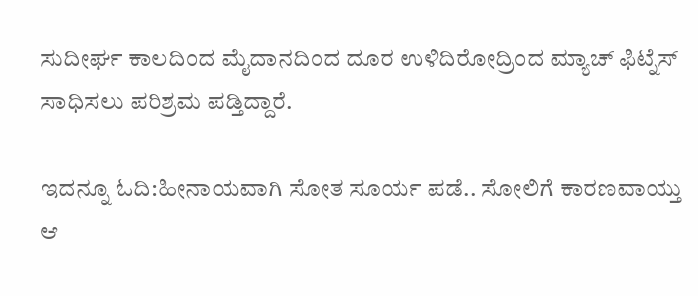ಸುದೀರ್ಘ ಕಾಲದಿಂದ ಮೈದಾನದಿಂದ ದೂರ ಉಳಿದಿರೋದ್ರಿಂದ ಮ್ಯಾಚ್ ಫಿಟ್ನೆಸ್ ಸಾಧಿಸಲು ಪರಿಶ್ರಮ ಪಡ್ತಿದ್ದಾರೆ.

ಇದನ್ನೂ ಓದಿ:ಹೀನಾಯವಾಗಿ ಸೋತ ಸೂರ್ಯ ಪಡೆ.. ಸೋಲಿಗೆ ಕಾರಣವಾಯ್ತು ಆ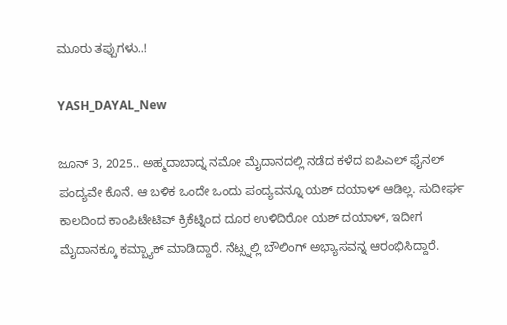ಮೂರು ತಪ್ಪುಗಳು..!

YASH_DAYAL_New

ಜೂನ್ 3, 2025.. ಅಹ್ಮದಾಬಾದ್ನ ನಮೋ ಮೈದಾನದಲ್ಲಿ ನಡೆದ ಕಳೆದ ಐಪಿಎಲ್ ಫೈನಲ್ ಪಂದ್ಯವೇ ಕೊನೆ. ಆ ಬಳಿಕ ಒಂದೇ ಒಂದು ಪಂದ್ಯವನ್ನೂ ಯಶ್ ದಯಾಳ್ ಆಡಿಲ್ಲ. ಸುದೀರ್ಘ ಕಾಲದಿಂದ ಕಾಂಪಿಟೇಟಿವ್ ಕ್ರಿಕೆಟ್ನಿಂದ ದೂರ ಉಳಿದಿರೋ ಯಶ್ ದಯಾಳ್, ಇದೀಗ ಮೈದಾನಕ್ಕೂ ಕಮ್ಬ್ಯಾಕ್ ಮಾಡಿದ್ದಾರೆ. ನೆಟ್ಸ್ನಲ್ಲಿ ಬೌಲಿಂಗ್ ಅಭ್ಯಾಸವನ್ನ ಆರಂಭಿಸಿದ್ದಾರೆ.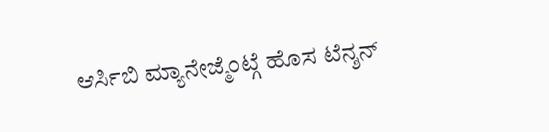ಆರ್ಸಿಬಿ ಮ್ಯಾನೇಜ್ಮೆಂಟ್ಗೆ ಹೊಸ ಟೆನ್ಶನ್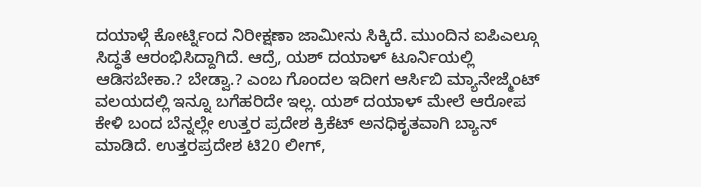ದಯಾಳ್ಗೆ ಕೋರ್ಟ್ನಿಂದ ನಿರೀಕ್ಷಣಾ ಜಾಮೀನು ಸಿಕ್ಕಿದೆ. ಮುಂದಿನ ಐಪಿಎಲ್ಗೂ ಸಿದ್ಧತೆ ಆರಂಭಿಸಿದ್ದಾಗಿದೆ. ಆದ್ರೆ, ಯಶ್ ದಯಾಳ್ ಟೂರ್ನಿಯಲ್ಲಿ ಆಡಿಸಬೇಕಾ.? ಬೇಡ್ವಾ.? ಎಂಬ ಗೊಂದಲ ಇದೀಗ ಆರ್ಸಿಬಿ ಮ್ಯಾನೇಜ್ಮೆಂಟ್ ವಲಯದಲ್ಲಿ ಇನ್ನೂ ಬಗೆಹರಿದೇ ಇಲ್ಲ. ಯಶ್ ದಯಾಳ್ ಮೇಲೆ ಆರೋಪ ಕೇಳಿ ಬಂದ ಬೆನ್ನಲ್ಲೇ ಉತ್ತರ ಪ್ರದೇಶ ಕ್ರಿಕೆಟ್ ಅನಧಿಕೃತವಾಗಿ ಬ್ಯಾನ್ ಮಾಡಿದೆ. ಉತ್ತರಪ್ರದೇಶ ಟಿ20 ಲೀಗ್,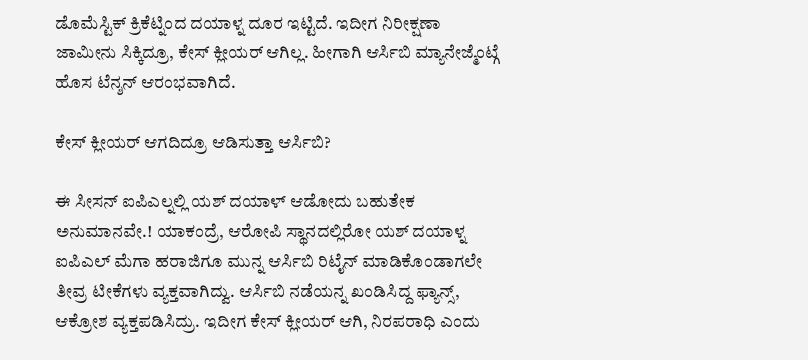ಡೊಮೆಸ್ಟಿಕ್ ಕ್ರಿಕೆಟ್ನಿಂದ ದಯಾಳ್ನ ದೂರ ಇಟ್ಟಿದೆ. ಇದೀಗ ನಿರೀಕ್ಷಣಾ ಜಾಮೀನು ಸಿಕ್ಕಿದ್ರೂ, ಕೇಸ್ ಕ್ಲೀಯರ್ ಆಗಿಲ್ಲ. ಹೀಗಾಗಿ ಆರ್ಸಿಬಿ ಮ್ಯಾನೇಜ್ಮೆಂಟ್ಗೆ ಹೊಸ ಟೆನ್ಶನ್ ಆರಂಭವಾಗಿದೆ.

ಕೇಸ್ ಕ್ಲೀಯರ್ ಆಗದಿದ್ರೂ ಆಡಿಸುತ್ತಾ ಆರ್ಸಿಬಿ?

ಈ ಸೀಸನ್ ಐಪಿಎಲ್ನಲ್ಲಿ ಯಶ್ ದಯಾಳ್ ಆಡೋದು ಬಹುತೇಕ ಅನುಮಾನವೇ.! ಯಾಕಂದ್ರೆ, ಆರೋಪಿ ಸ್ಥಾನದಲ್ಲಿರೋ ಯಶ್ ದಯಾಳ್ನ ಐಪಿಎಲ್ ಮೆಗಾ ಹರಾಜಿಗೂ ಮುನ್ನ ಆರ್ಸಿಬಿ ರಿಟೈನ್ ಮಾಡಿಕೊಂಡಾಗಲೇ ತೀವ್ರ ಟೀಕೆಗಳು ವ್ಯಕ್ತವಾಗಿದ್ವು. ಆರ್ಸಿಬಿ ನಡೆಯನ್ನ ಖಂಡಿಸಿದ್ದ ಫ್ಯಾನ್ಸ್, ಆಕ್ರೋಶ ವ್ಯಕ್ತಪಡಿಸಿದ್ರು. ಇದೀಗ ಕೇಸ್ ಕ್ಲೀಯರ್ ಆಗಿ, ನಿರಪರಾಧಿ ಎಂದು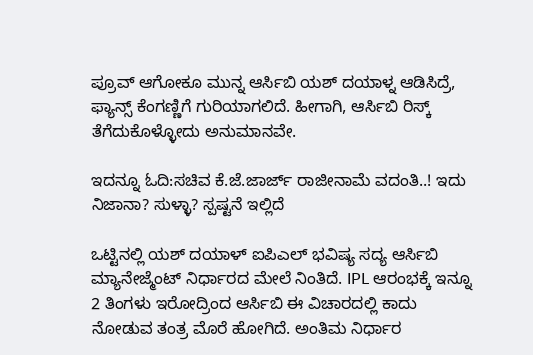ಪ್ರೂವ್ ಆಗೋಕೂ ಮುನ್ನ ಆರ್ಸಿಬಿ ಯಶ್ ದಯಾಳ್ನ ಆಡಿಸಿದ್ರೆ, ಫ್ಯಾನ್ಸ್ ಕೆಂಗಣ್ಣಿಗೆ ಗುರಿಯಾಗಲಿದೆ. ಹೀಗಾಗಿ, ಆರ್ಸಿಬಿ ರಿಸ್ಕ್ ತೆಗೆದುಕೊಳ್ಳೋದು ಅನುಮಾನವೇ.

ಇದನ್ನೂ ಓದಿ:ಸಚಿವ ಕೆ.ಜೆ.ಜಾರ್ಜ್ ರಾಜೀನಾಮೆ ವದಂತಿ..! ಇದು ನಿಜಾನಾ? ಸುಳ್ಳಾ? ಸ್ಪಷ್ಟನೆ ಇಲ್ಲಿದೆ

ಒಟ್ಟಿನಲ್ಲಿ ಯಶ್ ದಯಾಳ್ ಐಪಿಎಲ್ ಭವಿಷ್ಯ ಸದ್ಯ ಆರ್ಸಿಬಿ ಮ್ಯಾನೇಜ್ಮೆಂಟ್ ನಿರ್ಧಾರದ ಮೇಲೆ ನಿಂತಿದೆ. IPL ಆರಂಭಕ್ಕೆ ಇನ್ನೂ 2 ತಿಂಗಳು ಇರೋದ್ರಿಂದ ಆರ್ಸಿಬಿ ಈ ವಿಚಾರದಲ್ಲಿ ಕಾದು ನೋಡುವ ತಂತ್ರ ಮೊರೆ ಹೋಗಿದೆ. ಅಂತಿಮ ನಿರ್ಧಾರ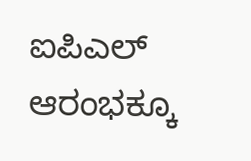ಐಪಿಎಲ್ ಆರಂಭಕ್ಕೂ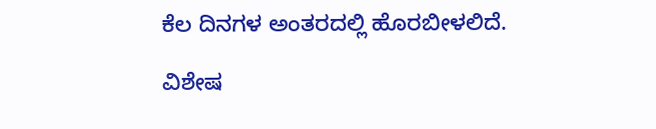ಕೆಲ ದಿನಗಳ ಅಂತರದಲ್ಲಿ ಹೊರಬೀಳಲಿದೆ.

ವಿಶೇಷ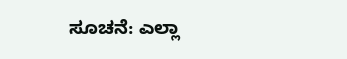ಸೂಚನೆ: ಎಲ್ಲಾ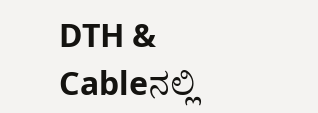DTH & Cableನಲ್ಲಿ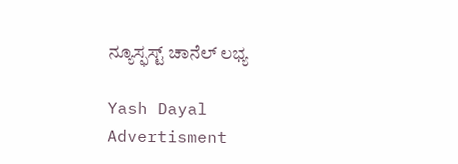ನ್ಯೂಸ್ಫಸ್ಟ್ ಚಾನೆಲ್ ಲಭ್ಯ

Yash Dayal
Advertisment